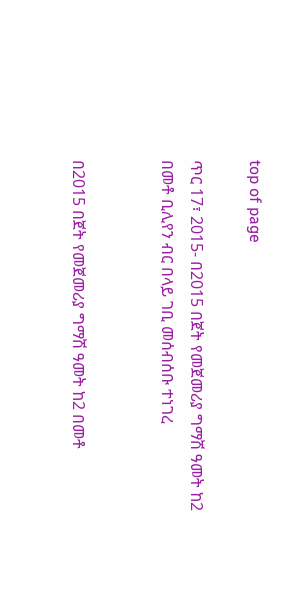top of page

ጥር 17፣ 2015- በ2015 በጀት የመጀመሪያ ግማሽ ዓመት ከ2 በመቶ ቢሊየን ብር በላይ ገቢ መሰብሰቡ ተነገረ


በ2015 በጀት የመጀመሪያ ግማሽ ዓመት ከ2 በመቶ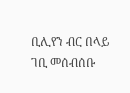ቢሊየን ብር በላይ ገቢ መሰብሰቡ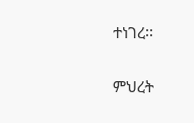ተነገረ፡፡


ምህረት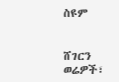ስዩም


ሸገርን ወሬዎች፣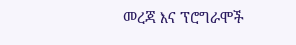መረጃ እና ፕሮግራሞች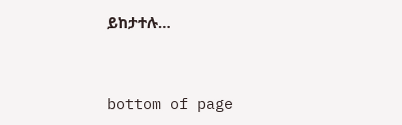ይከታተሉ…


bottom of page